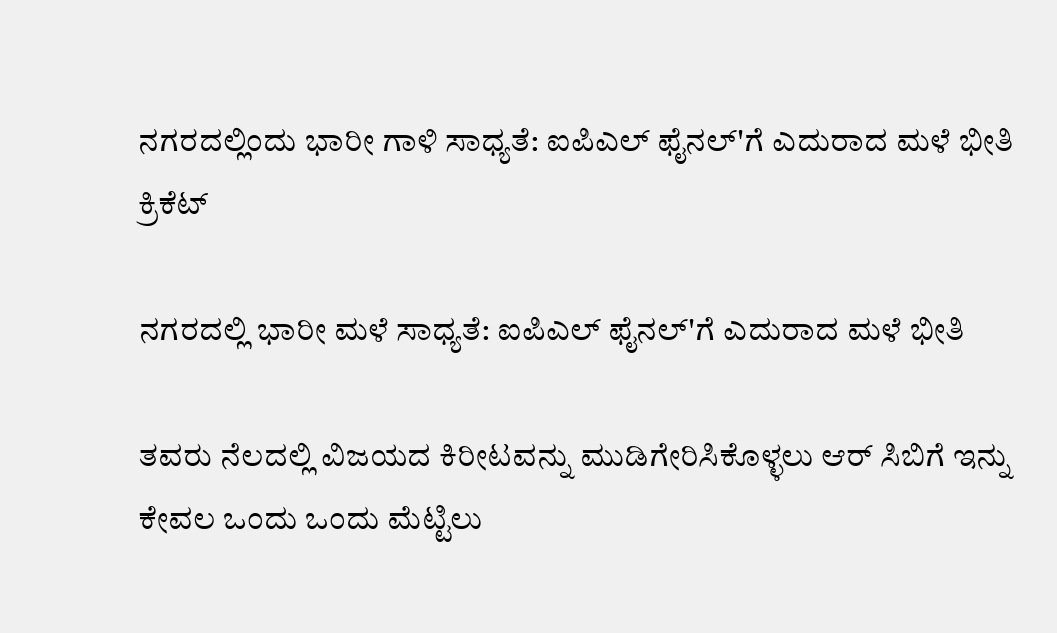ನಗರದಲ್ಲಿಂದು ಭಾರೀ ಗಾಳಿ ಸಾಧ್ಯತೆ: ಐಪಿಎಲ್ ಫೈನಲ್'ಗೆ ಎದುರಾದ ಮಳೆ ಭೀತಿ
ಕ್ರಿಕೆಟ್

ನಗರದಲ್ಲಿ ಭಾರೀ ಮಳೆ ಸಾಧ್ಯತೆ: ಐಪಿಎಲ್ ಫೈನಲ್'ಗೆ ಎದುರಾದ ಮಳೆ ಭೀತಿ

ತವರು ನೆಲದಲ್ಲಿ ವಿಜಯದ ಕಿರೀಟವನ್ನು ಮುಡಿಗೇರಿಸಿಕೊಳ್ಳಲು ಆರ್ ಸಿಬಿಗೆ ಇನ್ನು ಕೇವಲ ಒಂದು ಒಂದು ಮೆಟ್ಟಿಲು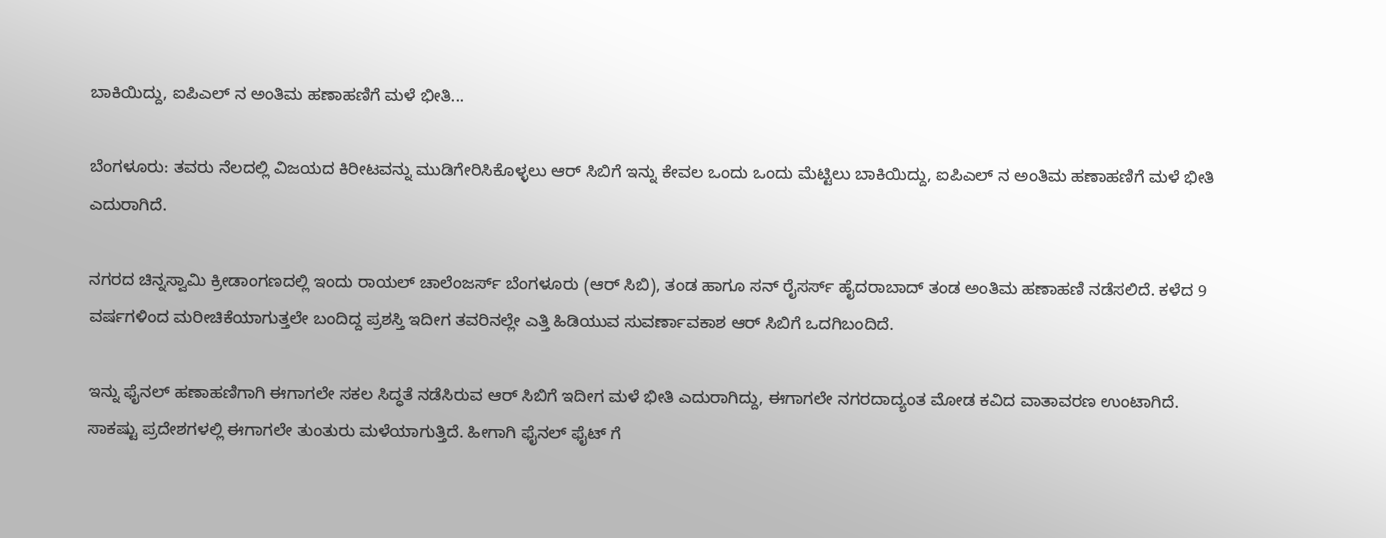ಬಾಕಿಯಿದ್ದು, ಐಪಿಎಲ್ ನ ಅಂತಿಮ ಹಣಾಹಣಿಗೆ ಮಳೆ ಭೀತಿ...

ಬೆಂಗಳೂರು: ತವರು ನೆಲದಲ್ಲಿ ವಿಜಯದ ಕಿರೀಟವನ್ನು ಮುಡಿಗೇರಿಸಿಕೊಳ್ಳಲು ಆರ್ ಸಿಬಿಗೆ ಇನ್ನು ಕೇವಲ ಒಂದು ಒಂದು ಮೆಟ್ಟಿಲು ಬಾಕಿಯಿದ್ದು, ಐಪಿಎಲ್ ನ ಅಂತಿಮ ಹಣಾಹಣಿಗೆ ಮಳೆ ಭೀತಿ ಎದುರಾಗಿದೆ.

ನಗರದ ಚಿನ್ನಸ್ವಾಮಿ ಕ್ರೀಡಾಂಗಣದಲ್ಲಿ ಇಂದು ರಾಯಲ್ ಚಾಲೆಂಜರ್ಸ್ ಬೆಂಗಳೂರು (ಆರ್ ಸಿಬಿ), ತಂಡ ಹಾಗೂ ಸನ್ ರೈಸರ್ಸ್ ಹೈದರಾಬಾದ್ ತಂಡ ಅಂತಿಮ ಹಣಾಹಣಿ ನಡೆಸಲಿದೆ. ಕಳೆದ 9 ವರ್ಷಗಳಿಂದ ಮರೀಚಿಕೆಯಾಗುತ್ತಲೇ ಬಂದಿದ್ದ ಪ್ರಶಸ್ತಿ ಇದೀಗ ತವರಿನಲ್ಲೇ ಎತ್ತಿ ಹಿಡಿಯುವ ಸುವರ್ಣಾವಕಾಶ ಆರ್ ಸಿಬಿಗೆ ಒದಗಿಬಂದಿದೆ.

ಇನ್ನು ಫೈನಲ್ ಹಣಾಹಣಿಗಾಗಿ ಈಗಾಗಲೇ ಸಕಲ ಸಿದ್ಧತೆ ನಡೆಸಿರುವ ಆರ್ ಸಿಬಿಗೆ ಇದೀಗ ಮಳೆ ಭೀತಿ ಎದುರಾಗಿದ್ದು, ಈಗಾಗಲೇ ನಗರದಾದ್ಯಂತ ಮೋಡ ಕವಿದ ವಾತಾವರಣ ಉಂಟಾಗಿದೆ. ಸಾಕಷ್ಟು ಪ್ರದೇಶಗಳಲ್ಲಿ ಈಗಾಗಲೇ ತುಂತುರು ಮಳೆಯಾಗುತ್ತಿದೆ. ಹೀಗಾಗಿ ಫೈನಲ್ ಫೈಟ್ ಗೆ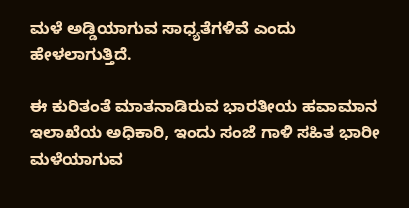ಮಳೆ ಅಡ್ಡಿಯಾಗುವ ಸಾಧ್ಯತೆಗಳಿವೆ ಎಂದು ಹೇಳಲಾಗುತ್ತಿದೆ.

ಈ ಕುರಿತಂತೆ ಮಾತನಾಡಿರುವ ಭಾರತೀಯ ಹವಾಮಾನ ಇಲಾಖೆಯ ಅಧಿಕಾರಿ, ಇಂದು ಸಂಜೆ ಗಾಳಿ ಸಹಿತ ಭಾರೀ ಮಳೆಯಾಗುವ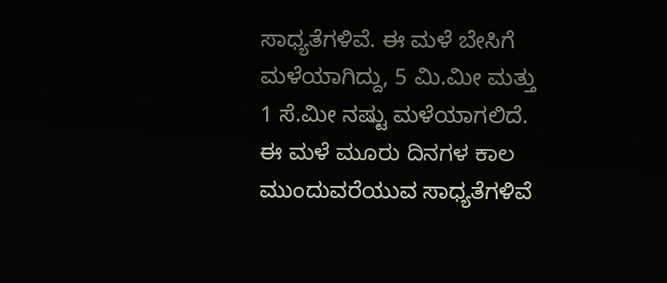ಸಾಧ್ಯತೆಗಳಿವೆ. ಈ ಮಳೆ ಬೇಸಿಗೆ ಮಳೆಯಾಗಿದ್ದು, 5 ಮಿ.ಮೀ ಮತ್ತು 1 ಸೆ.ಮೀ ನಷ್ಟು ಮಳೆಯಾಗಲಿದೆ. ಈ ಮಳೆ ಮೂರು ದಿನಗಳ ಕಾಲ ಮುಂದುವರೆಯುವ ಸಾಧ್ಯತೆಗಳಿವೆ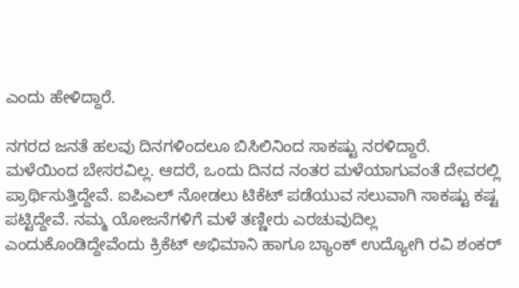ಎಂದು ಹೇಳಿದ್ದಾರೆ.

ನಗರದ ಜನತೆ ಹಲವು ದಿನಗಳಿಂದಲೂ ಬಿಸಿಲಿನಿಂದ ಸಾಕಷ್ಟು ನರಳಿದ್ದಾರೆ. ಮಳೆಯಿಂದ ಬೇಸರವಿಲ್ಲ. ಆದರೆ, ಒಂದು ದಿನದ ನಂತರ ಮಳೆಯಾಗುವಂತೆ ದೇವರಲ್ಲಿ ಪ್ರಾರ್ಥಿಸುತ್ತಿದ್ದೇವೆ. ಐಪಿಎಲ್ ನೋಡಲು ಟಿಕೆಟ್ ಪಡೆಯುವ ಸಲುವಾಗಿ ಸಾಕಷ್ಟು ಕಷ್ಟ ಪಟ್ಟಿದ್ದೇವೆ. ನಮ್ಮ ಯೋಜನೆಗಳಿಗೆ ಮಳೆ ತಣ್ಣೀರು ಎರಚುವುದಿಲ್ಲ ಎಂದುಕೊಂಡಿದ್ದೇವೆಂದು ಕ್ರಿಕೆಟ್ ಅಭಿಮಾನಿ ಹಾಗೂ ಬ್ಯಾಂಕ್ ಉದ್ಯೋಗಿ ರವಿ ಶಂಕರ್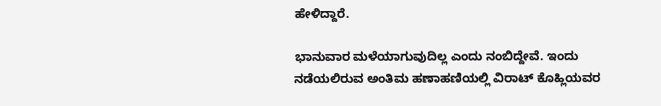ಹೇಳಿದ್ದಾರೆ.

ಭಾನುವಾರ ಮಳೆಯಾಗುವುದಿಲ್ಲ ಎಂದು ನಂಬಿದ್ದೇವೆ. ಇಂದು ನಡೆಯಲಿರುವ ಅಂತಿಮ ಹಣಾಹಣಿಯಲ್ಲಿ ವಿರಾಟ್ ಕೊಹ್ಲಿಯವರ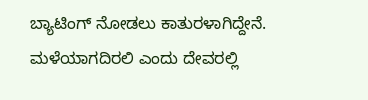ಬ್ಯಾಟಿಂಗ್ ನೋಡಲು ಕಾತುರಳಾಗಿದ್ದೇನೆ. ಮಳೆಯಾಗದಿರಲಿ ಎಂದು ದೇವರಲ್ಲಿ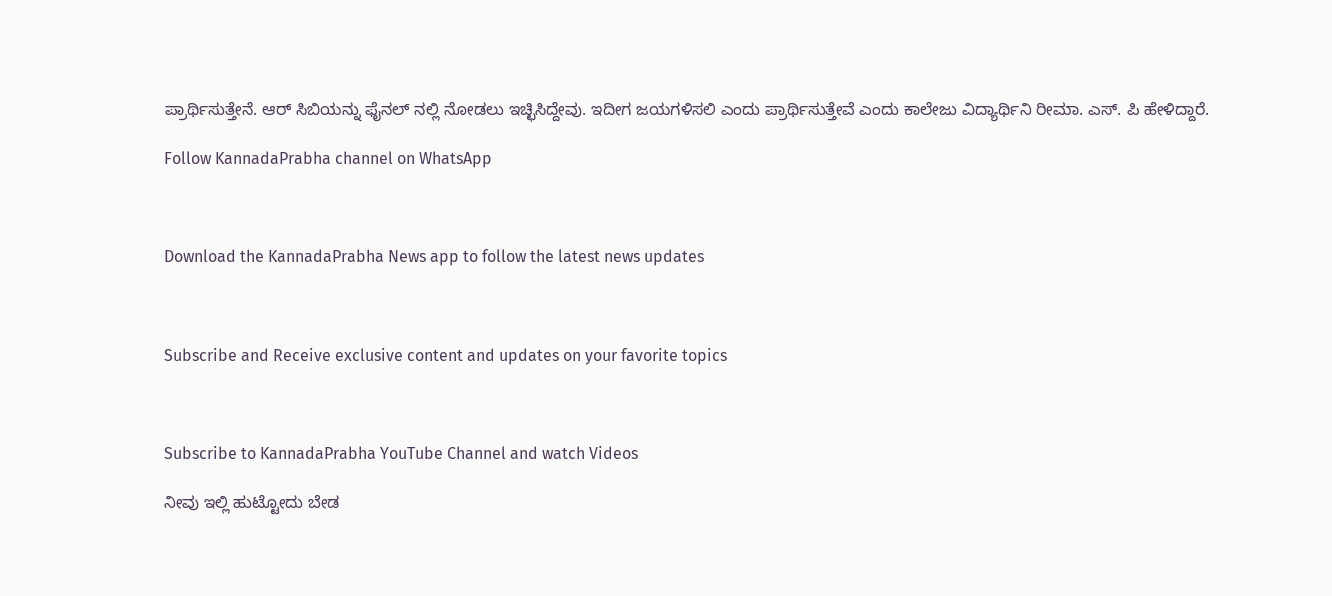ಪ್ರಾರ್ಥಿಸುತ್ತೇನೆ. ಆರ್ ಸಿಬಿಯನ್ನು ಫೈನಲ್ ನಲ್ಲಿ ನೋಡಲು ಇಚ್ಛಿಸಿದ್ದೇವು. ಇದೀಗ ಜಯಗಳಿಸಲಿ ಎಂದು ಪ್ರಾರ್ಥಿಸುತ್ತೇವೆ ಎಂದು ಕಾಲೇಜು ವಿದ್ಯಾರ್ಥಿನಿ ರೀಮಾ. ಎಸ್. ಪಿ ಹೇಳಿದ್ದಾರೆ.

Follow KannadaPrabha channel on WhatsApp



Download the KannadaPrabha News app to follow the latest news updates



Subscribe and Receive exclusive content and updates on your favorite topics



Subscribe to KannadaPrabha YouTube Channel and watch Videos

ನೀವು ಇಲ್ಲಿ ಹುಟ್ಟೋದು ಬೇಡ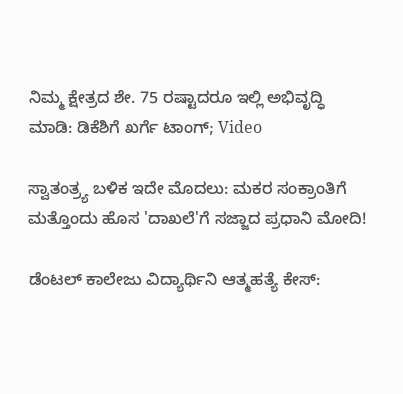ನಿಮ್ಮ ಕ್ಷೇತ್ರದ ಶೇ. 75 ರಷ್ಟಾದರೂ ಇಲ್ಲಿ ಅಭಿವೃದ್ಧಿ ಮಾಡಿ: ಡಿಕೆಶಿಗೆ ಖರ್ಗೆ ಟಾಂಗ್; Video

ಸ್ವಾತಂತ್ರ್ಯ ಬಳಿಕ ಇದೇ ಮೊದಲು: ಮಕರ ಸಂಕ್ರಾಂತಿಗೆ ಮತ್ತೊಂದು ಹೊಸ 'ದಾಖಲೆ'ಗೆ ಸಜ್ಜಾದ ಪ್ರಧಾನಿ ಮೋದಿ!

ಡೆಂಟಲ್ ಕಾಲೇಜು ವಿದ್ಯಾರ್ಥಿನಿ ಆತ್ಮಹತ್ಯೆ ಕೇಸ್: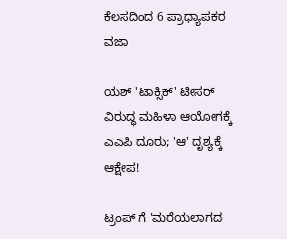ಕೆಲಸದಿಂದ 6 ಪ್ರಾಧ್ಯಾಪಕರ ವಜಾ

ಯಶ್ 'ಟಾಕ್ಸಿಕ್' ಟೀಸರ್ ವಿರುದ್ಧ ಮಹಿಳಾ ಆಯೋಗಕ್ಕೆ ಎಎಪಿ ದೂರು; 'ಆ' ದೃಶ್ಯಕ್ಕೆ ಆಕ್ಷೇಪ!

ಟ್ರಂಪ್ ಗೆ 'ಮರೆಯಲಾಗದ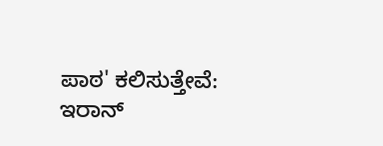ಪಾಠ' ಕಲಿಸುತ್ತೇವೆ: ಇರಾನ್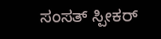ಸಂಸತ್ ಸ್ಪೀಕರ್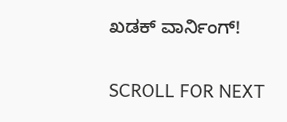ಖಡಕ್ ವಾರ್ನಿಂಗ್!

SCROLL FOR NEXT